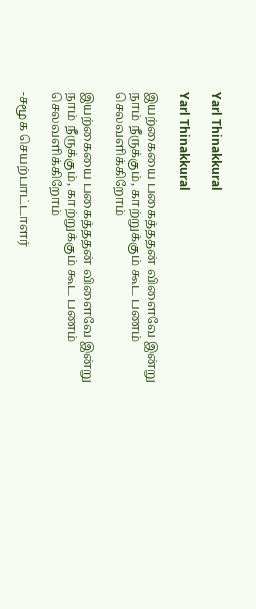Yarl Thinakkural

Yarl Thinakkural

இயற்கையை பகைத்ததன் விளைவே இன்று நாம் நீருக்கும், காற்றுக்கும் கூட பணம் செலவளிக்கிறோம்

இயற்கையை பகைத்ததன் விளைவே இன்று நாம் நீருக்கும், காற்றுக்கும் கூட பணம் செலவளிக்கிறோம்

-சமூக செயற்பாட்டாளர்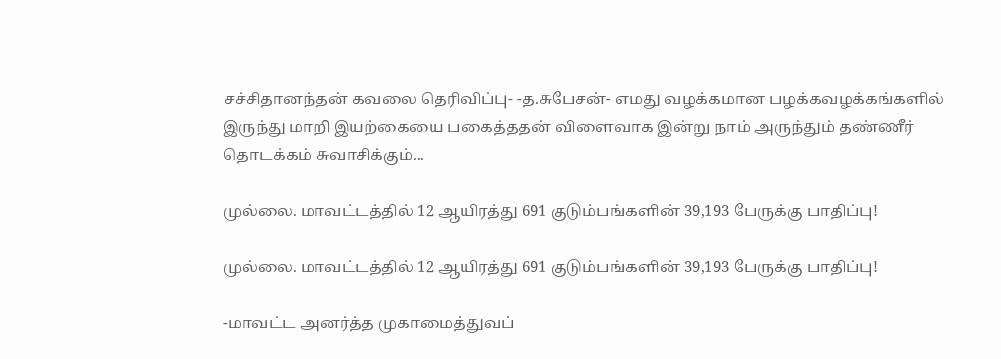சச்சிதானந்தன் கவலை தெரிவிப்பு- -த.சுபேசன்- எமது வழக்கமான பழக்கவழக்கங்களில் இருந்து மாறி இயற்கையை பகைத்ததன் விளைவாக இன்று நாம் அருந்தும் தண்ணீர் தொடக்கம் சுவாசிக்கும்...

முல்லை. மாவட்டத்தில் 12 ஆயிரத்து 691 குடும்பங்களின் 39,193 பேருக்கு பாதிப்பு!

முல்லை. மாவட்டத்தில் 12 ஆயிரத்து 691 குடும்பங்களின் 39,193 பேருக்கு பாதிப்பு!

-மாவட்ட அனர்த்த முகாமைத்துவப்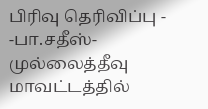பிரிவு தெரிவிப்பு - -பா.சதீஸ்- முல்லைத்தீவு மாவட்டத்தில்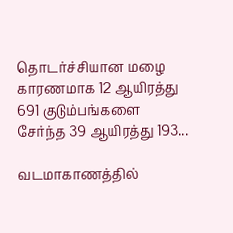தொடர்ச்சியான மழை காரணமாக 12 ஆயிரத்து 691 குடும்பங்களை சேர்ந்த 39 ஆயிரத்து 193...

வடமாகாணத்தில்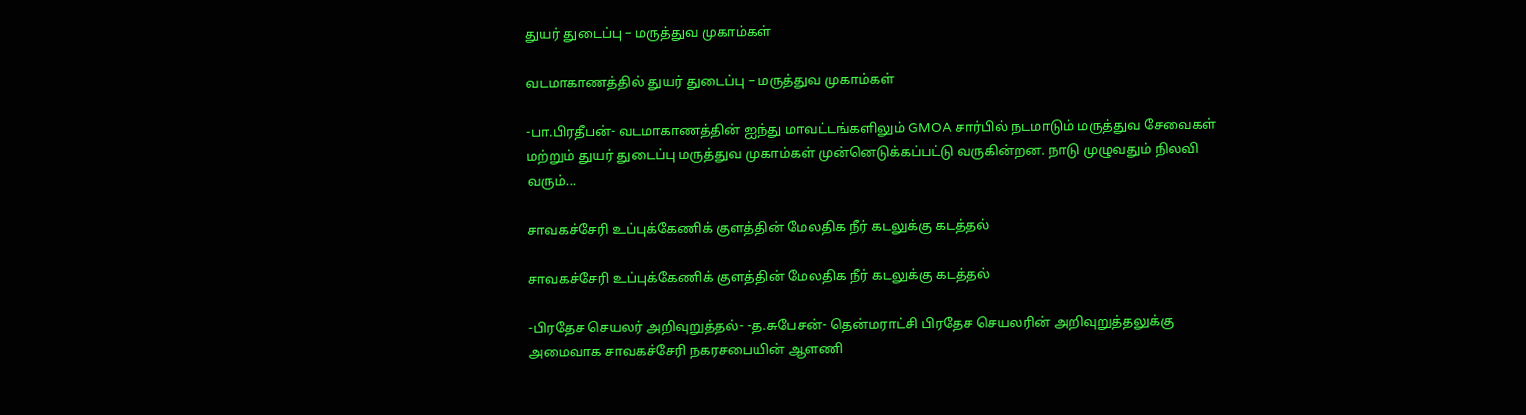துயர் துடைப்பு – மருத்துவ முகாம்கள்

வடமாகாணத்தில் துயர் துடைப்பு – மருத்துவ முகாம்கள்

-பா.பிரதீபன்- வடமாகாணத்தின் ஐந்து மாவட்டங்களிலும் GMOA சார்பில் நடமாடும் மருத்துவ சேவைகள் மற்றும் துயர் துடைப்பு மருத்துவ முகாம்கள் முன்னெடுக்கப்பட்டு வருகின்றன. நாடு முழுவதும் நிலவி வரும்...

சாவகச்சேரி உப்புக்கேணிக் குளத்தின் மேலதிக நீர் கடலுக்கு கடத்தல்

சாவகச்சேரி உப்புக்கேணிக் குளத்தின் மேலதிக நீர் கடலுக்கு கடத்தல்

-பிரதேச செயலர் அறிவுறுத்தல்- -த.சுபேசன்- தென்மராட்சி பிரதேச செயலரின் அறிவுறுத்தலுக்கு அமைவாக சாவகச்சேரி நகரசபையின் ஆளணி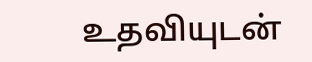உதவியுடன்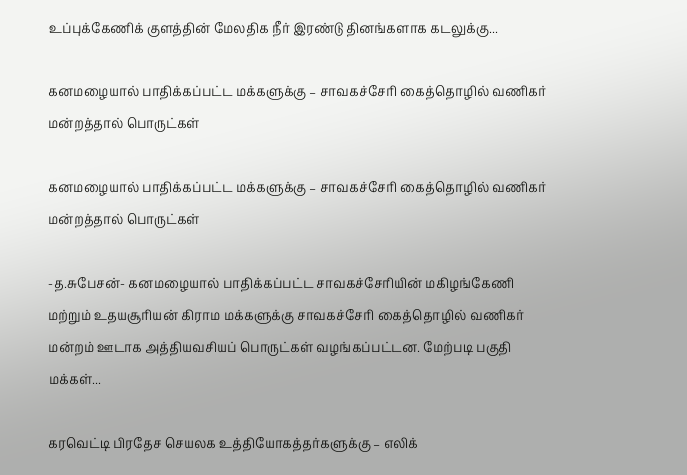உப்புக்கேணிக் குளத்தின் மேலதிக நீர் இரண்டு தினங்களாக கடலுக்கு...

கனமழையால் பாதிக்கப்பட்ட மக்களுக்கு – சாவகச்சேரி கைத்தொழில் வணிகர் மன்றத்தால் பொருட்கள்

கனமழையால் பாதிக்கப்பட்ட மக்களுக்கு – சாவகச்சேரி கைத்தொழில் வணிகர் மன்றத்தால் பொருட்கள்

-த.சுபேசன்- கனமழையால் பாதிக்கப்பட்ட சாவகச்சேரியின் மகிழங்கேணி மற்றும் உதயசூரியன் கிராம மக்களுக்கு சாவகச்சேரி கைத்தொழில் வணிகர் மன்றம் ஊடாக அத்தியவசியப் பொருட்கள் வழங்கப்பட்டன. மேற்படி பகுதி மக்கள்...

கரவெட்டி பிரதேச செயலக உத்தியோகத்தர்களுக்கு – எலிக்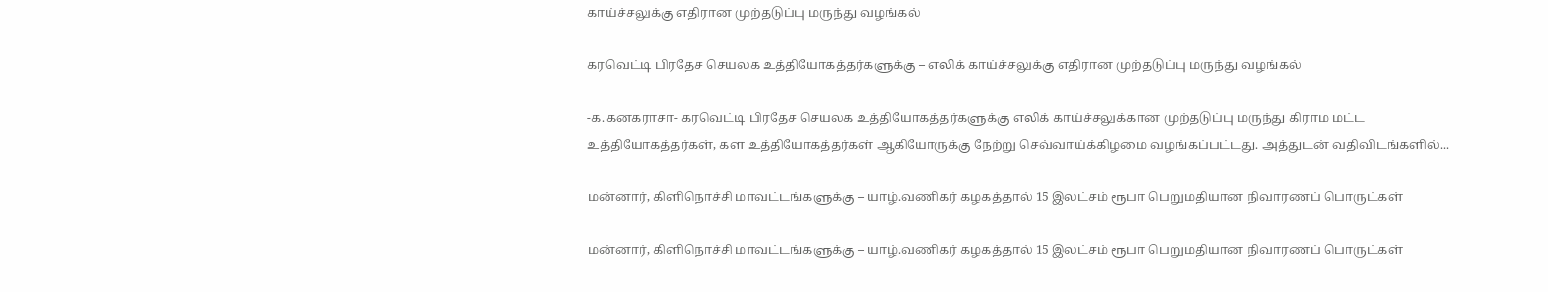காய்ச்சலுக்கு எதிரான முற்தடுப்பு மருந்து வழங்கல்

கரவெட்டி பிரதேச செயலக உத்தியோகத்தர்களுக்கு – எலிக் காய்ச்சலுக்கு எதிரான முற்தடுப்பு மருந்து வழங்கல்

-க.கனகராசா- கரவெட்டி பிரதேச செயலக உத்தியோகத்தர்களுக்கு எலிக் காய்ச்சலுக்கான முற்தடுப்பு மருந்து கிராம மட்ட உத்தியோகத்தர்கள், கள உத்தியோகத்தர்கள் ஆகியோருக்கு நேற்று செவ்வாய்க்கிழமை வழங்கப்பட்டது. அத்துடன் வதிவிடங்களில்...

மன்னார், கிளிநொச்சி மாவட்டங்களுக்கு – யாழ்.வணிகர் கழகத்தால் 15 இலட்சம் ரூபா பெறுமதியான நிவாரணப் பொருட்கள்

மன்னார், கிளிநொச்சி மாவட்டங்களுக்கு – யாழ்.வணிகர் கழகத்தால் 15 இலட்சம் ரூபா பெறுமதியான நிவாரணப் பொருட்கள்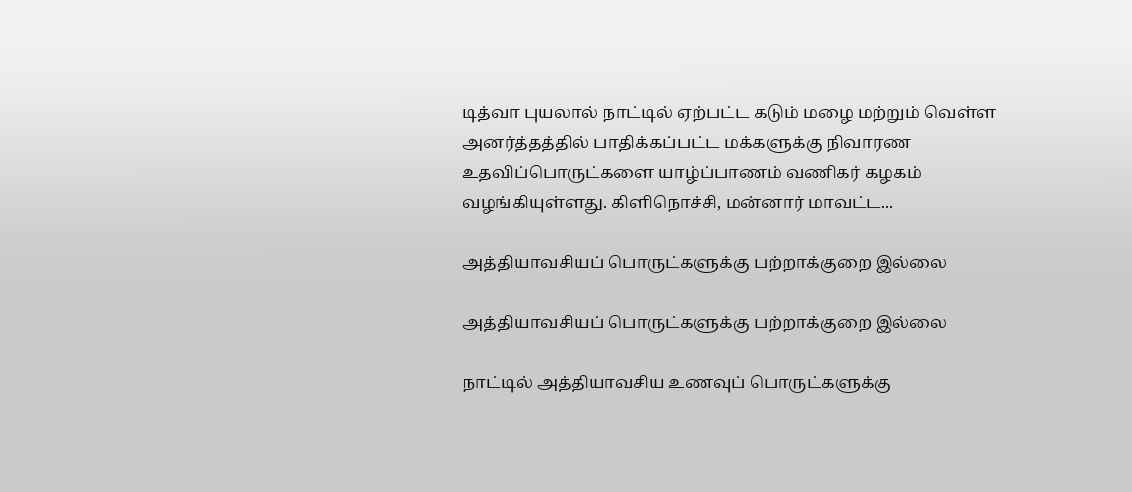டித்வா புயலால் நாட்டில் ஏற்பட்ட கடும் மழை மற்றும் வெள்ள அனர்த்தத்தில் பாதிக்கப்பட்ட மக்களுக்கு நிவாரண உதவிப்பொருட்களை யாழ்ப்பாணம் வணிகர் கழகம் வழங்கியுள்ளது. கிளிநொச்சி, மன்னார் மாவட்ட...

அத்தியாவசியப் பொருட்களுக்கு பற்றாக்குறை இல்லை

அத்தியாவசியப் பொருட்களுக்கு பற்றாக்குறை இல்லை

நாட்டில் அத்தியாவசிய உணவுப் பொருட்களுக்கு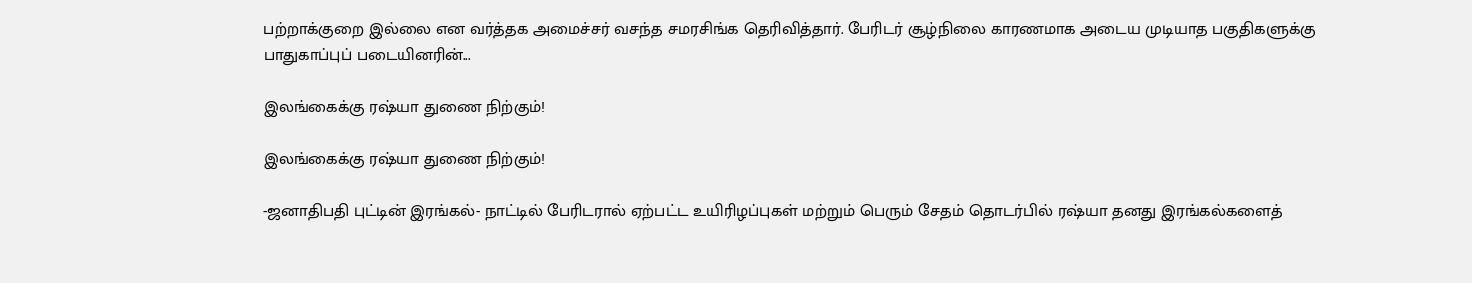பற்றாக்குறை இல்லை என வர்த்தக அமைச்சர் வசந்த சமரசிங்க தெரிவித்தார். பேரிடர் சூழ்நிலை காரணமாக அடைய முடியாத பகுதிகளுக்கு பாதுகாப்புப் படையினரின்...

இலங்கைக்கு ரஷ்யா துணை நிற்கும்!

இலங்கைக்கு ரஷ்யா துணை நிற்கும்!

-ஜனாதிபதி புட்டின் இரங்கல்- நாட்டில் பேரிடரால் ஏற்பட்ட உயிரிழப்புகள் மற்றும் பெரும் சேதம் தொடர்பில் ரஷ்யா தனது இரங்கல்களைத்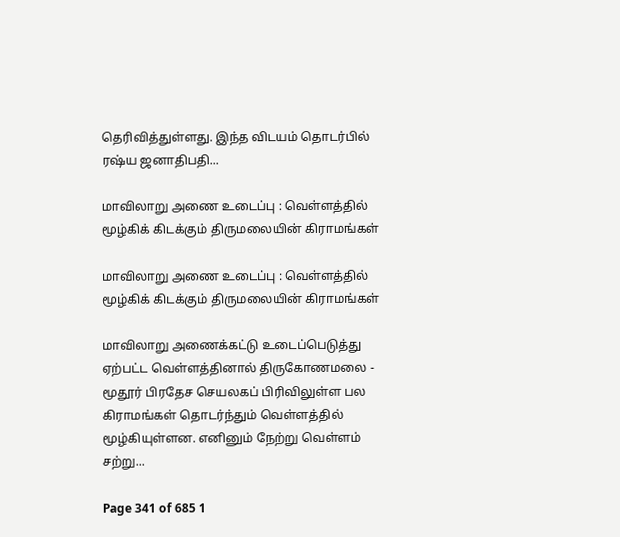தெரிவித்துள்ளது. இந்த விடயம் தொடர்பில் ரஷ்ய ஜனாதிபதி...

மாவிலாறு அணை உடைப்பு : வெள்ளத்தில் மூழ்கிக் கிடக்கும் திருமலையின் கிராமங்கள்

மாவிலாறு அணை உடைப்பு : வெள்ளத்தில் மூழ்கிக் கிடக்கும் திருமலையின் கிராமங்கள்

மாவிலாறு அணைக்கட்டு உடைப்பெடுத்து ஏற்பட்ட வெள்ளத்தினால் திருகோணமலை - மூதூர் பிரதேச செயலகப் பிரிவிலுள்ள பல கிராமங்கள் தொடர்ந்தும் வெள்ளத்தில் மூழ்கியுள்ளன. எனினும் நேற்று வெள்ளம் சற்று...

Page 341 of 685 1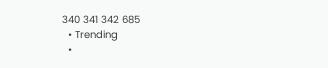340 341 342 685
  • Trending
  •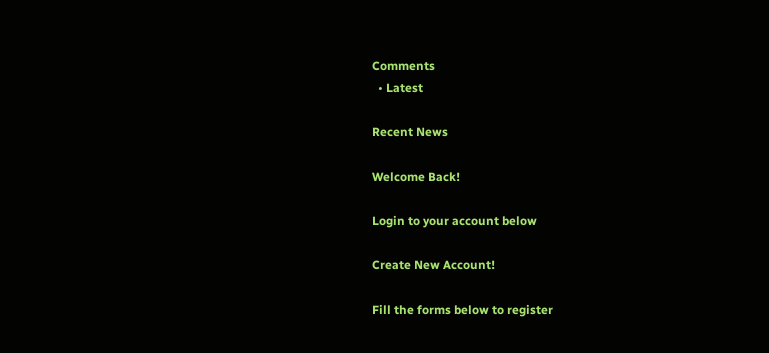Comments
  • Latest

Recent News

Welcome Back!

Login to your account below

Create New Account!

Fill the forms below to register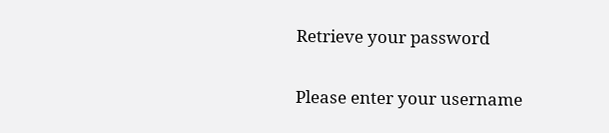Retrieve your password

Please enter your username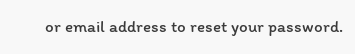or email address to reset your password.